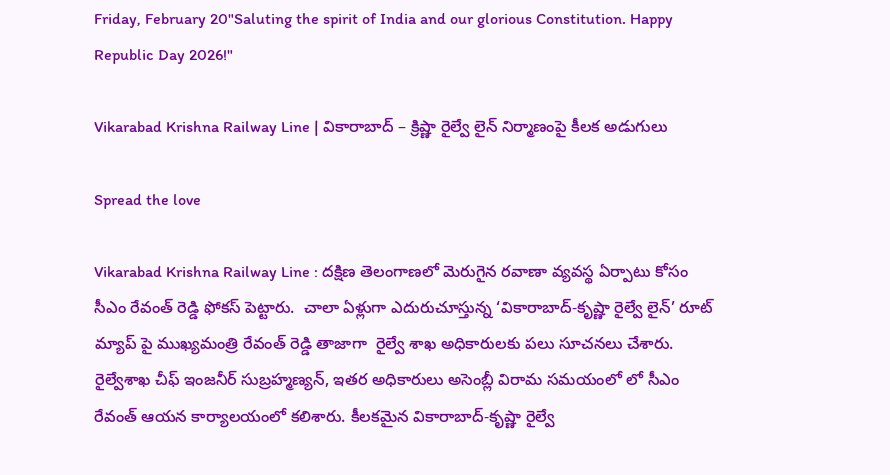Friday, February 20"Saluting the spirit of India and our glorious Constitution. Happy Republic Day 2026!"

Vikarabad Krishna Railway Line | వికారాబాద్ – క్రిష్ణా రైల్వే లైన్ నిర్మాణంపై కీలక అడుగులు

Spread the love

Vikarabad Krishna Railway Line : దక్షిణ తెలంగాణలో మెరుగైన రవాణా వ్యవస్థ ఏర్పాటు కోసం సీఎం రేవంత్ రెడ్డి ఫోకస్ పెట్టారు.  చాలా ఏళ్లుగా ఎదురుచూస్తున్న ‘వికారాబాద్-కృష్ణా రైల్వే లైన్’ రూట్ మ్యాప్ పై ముఖ్యమంత్రి రేవంత్ రెడ్డి తాజాగా  రైల్వే శాఖ అధికారులకు పలు సూచనలు చేశారు. రైల్వేశాఖ చీఫ్ ఇంజనీర్ సుబ్రహ్మణ్యన్, ఇతర అధికారులు అసెంబ్లీ విరామ సమయంలో లో సీఎం రేవంత్ ఆయన కార్యాలయంలో కలిశారు. కీలకమైన వికారాబాద్-కృష్ణా రైల్వే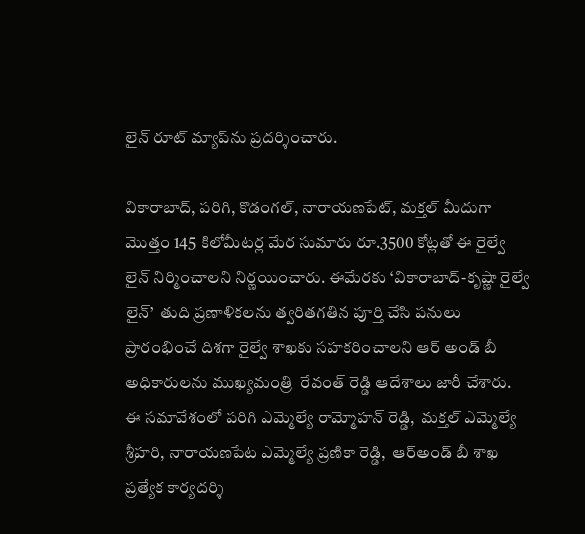లైన్ రూట్ మ్యాప్‌ను ప్రదర్శించారు.

వికారాబాద్, పరిగి, కొడంగల్, నారాయణపేట్, మక్తల్ మీదుగా మొత్తం 145 కిలోమీటర్ల మేర సుమారు రూ.3500 కోట్లతో ఈ రైల్వే లైన్ నిర్మించాలని నిర్ణయించారు. ఈమేరకు ‘వికారాబాద్-కృష్ణా రైల్వే లైన్’  తుది ప్రణాళికలను త్వరితగతిన పూర్తి చేసి పనులు ప్రారంభించే దిశగా రైల్వే శాఖకు సహకరించాలని ఆర్ అండ్ బీ అధికారులను ముఖ్యమంత్రి  రేవంత్ రెడ్డి ఆదేశాలు జారీ చేశారు.  ఈ సమావేశంలో పరిగి ఎమ్మెల్యే రామ్మోహన్ రెడ్డి,  మక్తల్ ఎమ్మెల్యే శ్రీహరి, నారాయణపేట ఎమ్మెల్యే ప్రణికా రెడ్డి,  ఆర్అండ్ బీ శాఖ ప్రత్యేక కార్యదర్శి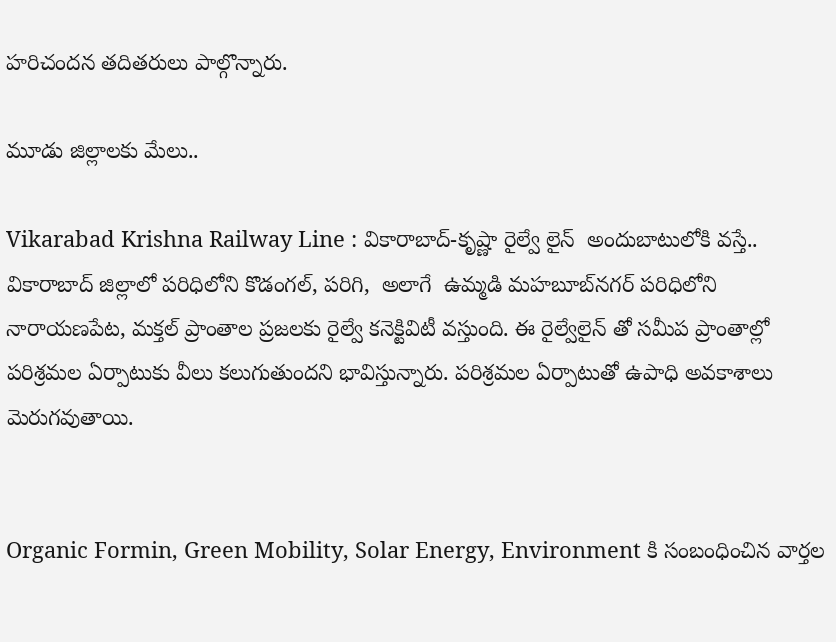హరిచందన తదితరులు పాల్గొన్నారు.

మూడు జిల్లాలకు మేలు..

Vikarabad Krishna Railway Line : వికారాబాద్-కృష్ణా రైల్వే లైన్  అందుబాటులోకి వస్తే.. వికారాబాద్‌ జిల్లాలో పరిధిలోని కొడంగల్‌, పరిగి,  అలాగే  ఉమ్మడి మహబూబ్‌నగర్‌ పరిధిలోని నారాయణపేట, మక్తల్‌ ప్రాంతాల ప్రజలకు రైల్వే కనెక్టివిటీ వస్తుంది. ఈ రైల్వేలైన్‌ తో సమీప ప్రాంతాల్లో పరిశ్రమల ఏర్పాటుకు వీలు కలుగుతుందని భావిస్తున్నారు. పరిశ్రమల ఏర్పాటుతో ఉపాధి అవకాశాలు మెరుగవుతాయి.


Organic Formin, Green Mobility, Solar Energy, Environment కి సంబంధించిన వార్తల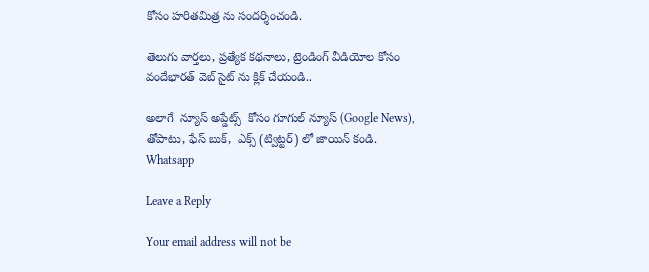కోసం హరితమిత్ర ను సందర్శించండి.

తెలుగు వార్తలు, ప్రత్యేక కథనాలు, ట్రెండింగ్ వీడియోల కోసం వందేభారత్ వెబ్ సైట్ ను క్లిక్ చేయండి..

అలాగే  న్యూస్ అప్డేట్స్  కోసం గూగుల్ న్యూస్ (Google News), తోపాటు, ఫేస్ బుక్,  ఎక్స్ (ట్విట్టర్) లో జాయిన్ కండి.
Whatsapp

Leave a Reply

Your email address will not be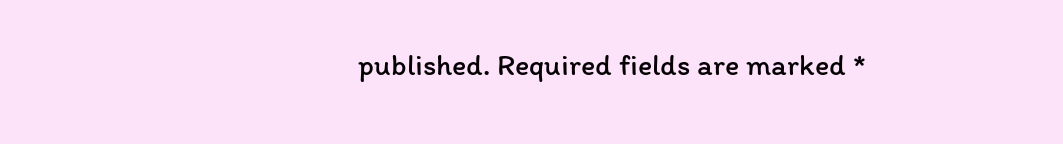published. Required fields are marked *